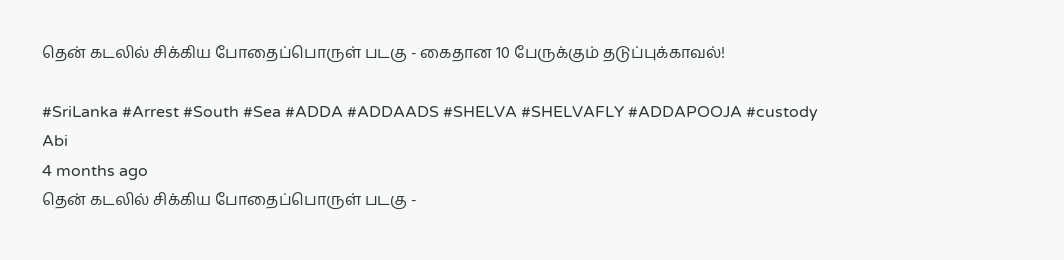தென் கடலில் சிக்கிய போதைப்பொருள் படகு - கைதான 10 பேருக்கும் தடுப்புக்காவல்!

#SriLanka #Arrest #South #Sea #ADDA #ADDAADS #SHELVA #SHELVAFLY #ADDAPOOJA #custody
Abi
4 months ago
தென் கடலில் சிக்கிய போதைப்பொருள் படகு -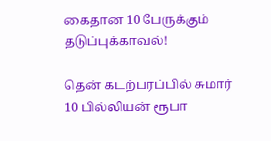கைதான 10 பேருக்கும் தடுப்புக்காவல்!

தென் கடற்பரப்பில் சுமார் 10 பில்லியன் ரூபா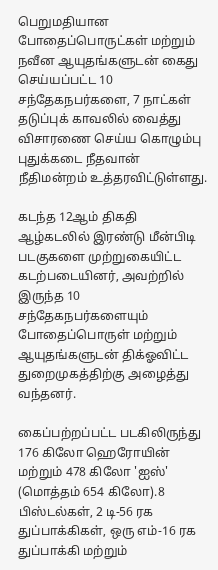பெறுமதியான போதைப்பொருட்கள் மற்றும் நவீன ஆயுதங்களுடன் கைது செய்யப்பட்ட 10 சந்தேகநபர்களை, 7 நாட்கள் தடுப்புக் காவலில் வைத்து விசாரணை செய்ய கொழும்பு புதுக்கடை நீதவான் நீதிமன்றம் உத்தரவிட்டுள்ளது.

கடந்த 12ஆம் திகதி ஆழ்கடலில் இரண்டு மீன்பிடி படகுகளை முற்றுகையிட்ட கடற்படையினர், அவற்றில் இருந்த 10 சந்தேகநபர்களையும் போதைப்பொருள் மற்றும் ஆயுதங்களுடன் திக்ஓவிட்ட துறைமுகத்திற்கு அழைத்து வந்தனர்.

கைப்பற்றப்பட்ட படகிலிருந்து 176 கிலோ ஹெரோயின் மற்றும் 478 கிலோ 'ஐஸ்' (மொத்தம் 654 கிலோ).8 பிஸ்டல்கள், 2 டி-56 ரக துப்பாக்கிகள், ஒரு எம்-16 ரக துப்பாக்கி மற்றும்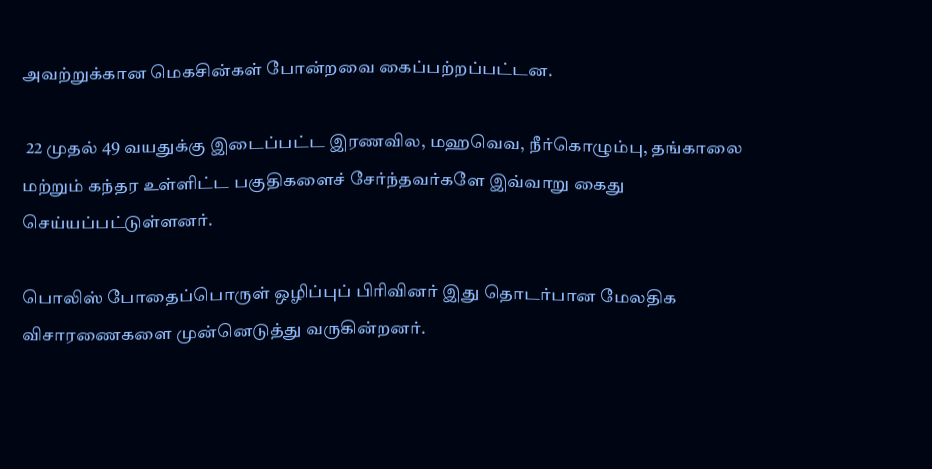அவற்றுக்கான மெகசின்கள் போன்றவை கைப்பற்றப்பட்டன.

 22 முதல் 49 வயதுக்கு இடைப்பட்ட இரணவில, மஹவெவ, நீர்கொழும்பு, தங்காலை மற்றும் கந்தர உள்ளிட்ட பகுதிகளைச் சேர்ந்தவர்களே இவ்வாறு கைது செய்யப்பட்டுள்ளனர்.

பொலிஸ் போதைப்பொருள் ஒழிப்புப் பிரிவினர் இது தொடர்பான மேலதிக விசாரணைகளை முன்னெடுத்து வருகின்றனர்.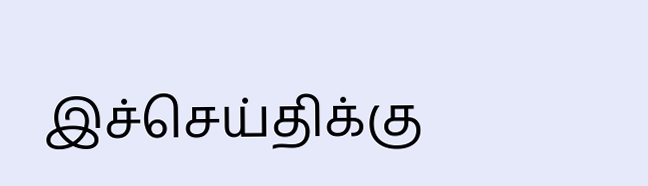இச்செய்திக்கு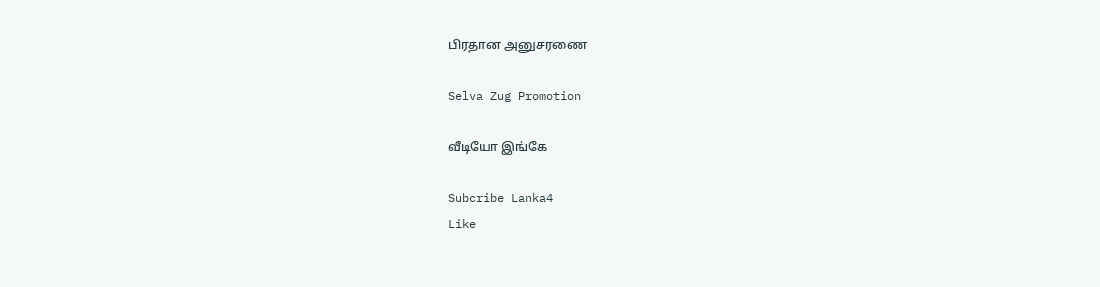பிரதான அனுசரணை

Selva Zug Promotion

வீடியோ இங்கே

Subcribe Lanka4
Like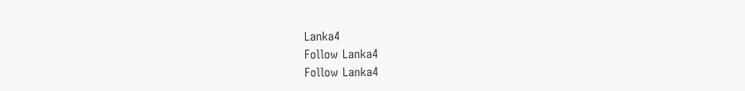Lanka4
Follow Lanka4
Follow Lanka4